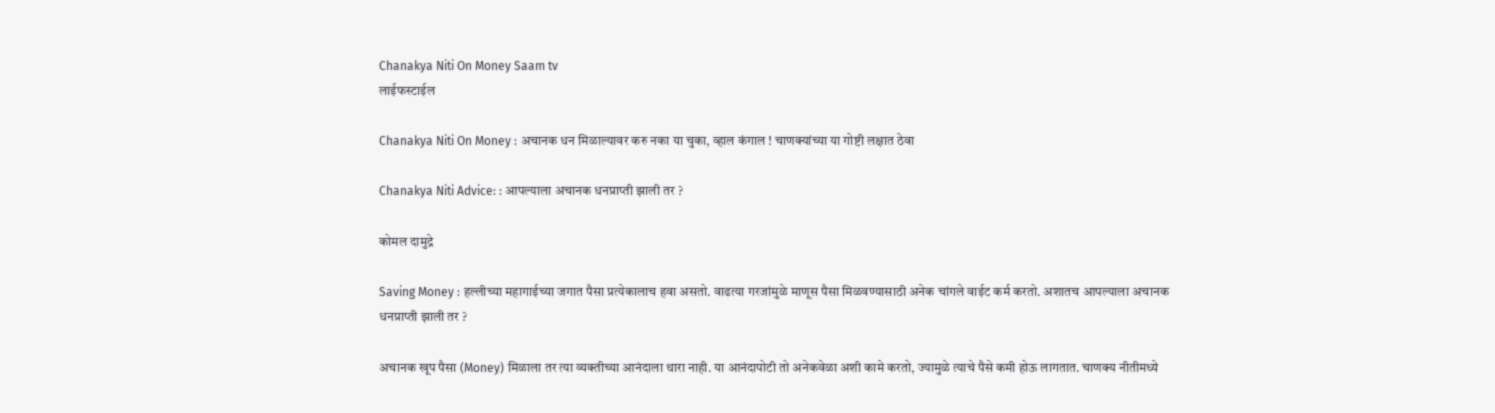Chanakya Niti On Money Saam tv
लाईफस्टाईल

Chanakya Niti On Money : अचानक धन मिळाल्यावर करु नका या चुका, व्हाल कंगाल ! चाणक्यांच्या या गोष्टी लक्षात ठेवा

Chanakya Niti Advice: : आपल्याला अचानक धनप्राप्ती झाली तर ?

कोमल दामुद्रे

Saving Money : हल्लीच्या महागाईच्या जगात पैसा प्रत्येकालाच हवा असतो. वाढत्या गरजांमुळे माणूस पैसा मिळवण्यासाठी अनेक चांगले वाईट कर्म करतो. अशातच आपल्याला अचानक धनप्राप्ती झाली तर ?

अचानक खूप पैसा (Money) मिळाला तर त्या व्यक्तीच्या आनंदाला थारा नाही. या आनंदापोटी तो अनेकवेळा अशी कामे करतो, ज्यामुळे त्याचे पैसे कमी होऊ लागतात. चाणक्य नीतीमध्ये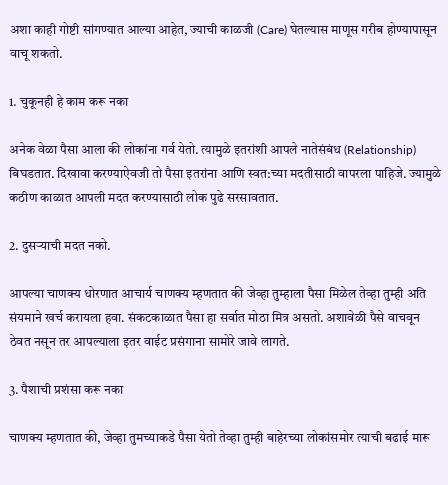अशा काही गोष्टी सांगण्यात आल्या आहेत, ज्याची काळजी (Care) घेतल्यास माणूस गरीब होण्यापासून वाचू शकतो.

1. चुकूनही हे काम करू नका

अनेक वेळा पैसा आला की लोकांना गर्व येतो. त्यामुळे इतरांशी आपले नातेसंबंध (Relationship) बिघडतात. दिखावा करण्याऐवजी तो पैसा इतरांना आणि स्वत:च्या मदतीसाठी वापरला पाहिजे. ज्यामुळे कठीण काळात आपली मदत करण्यासाठी लोक पुढे सरसावतात.

2. दुसऱ्याची मदत नको.

आपल्या चाणक्य धोरणात आचार्य चाणक्य म्हणतात की जेव्हा तुम्हाला पैसा मिळेल तेव्हा तुम्ही अति संयमाने खर्च करायला हवा. संकटकाळात पैसा हा सर्वात मोठा मित्र असतो. अशावेळी पैसे वाचवून ठेवत नसून तर आपल्याला इतर वाईट प्रसंगाना सामोरे जावे लागते.

3. पैशाची प्रशंसा करू नका

चाणक्य म्हणतात की, जेव्हा तुमच्याकडे पैसा येतो तेव्हा तुम्ही बाहेरच्या लोकांसमोर त्याची बढाई मारू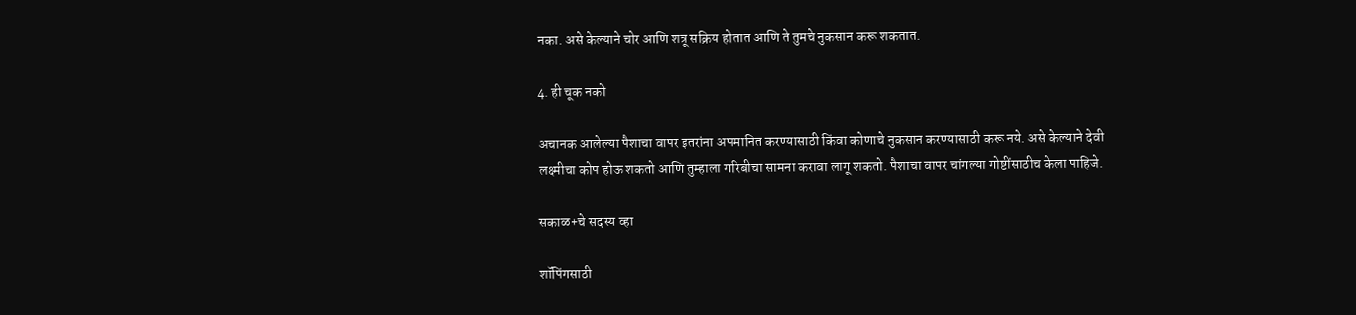नका. असे केल्याने चोर आणि शत्रू सक्रिय होतात आणि ते तुमचे नुकसान करू शकतात.

4. ही चूक नको

अचानक आलेल्या पैशाचा वापर इतरांना अपमानित करण्यासाठी किंवा कोणाचे नुकसान करण्यासाठी करू नये. असे केल्याने देवी लक्ष्मीचा कोप होऊ शकतो आणि तुम्हाला गरिबीचा सामना करावा लागू शकतो. पैशाचा वापर चांगल्या गोष्टींसाठीच केला पाहिजे.

सकाळ+चे सदस्य व्हा

शॉपिंगसाठी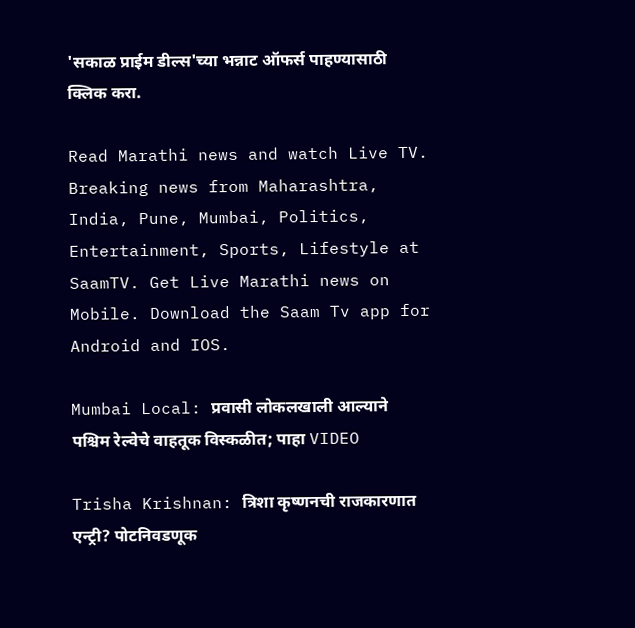'सकाळ प्राईम डील्स'च्या भन्नाट ऑफर्स पाहण्यासाठी क्लिक करा.

Read Marathi news and watch Live TV. Breaking news from Maharashtra, India, Pune, Mumbai, Politics, Entertainment, Sports, Lifestyle at SaamTV. Get Live Marathi news on Mobile. Download the Saam Tv app for Android and IOS.

Mumbai Local: प्रवासी लोकलखाली आल्याने पश्चिम रेल्वेचे वाहतूक विस्कळीत; पाहा VIDEO

Trisha Krishnan: त्रिशा कृष्णनची राजकारणात एन्ट्री? पोटनिवडणूक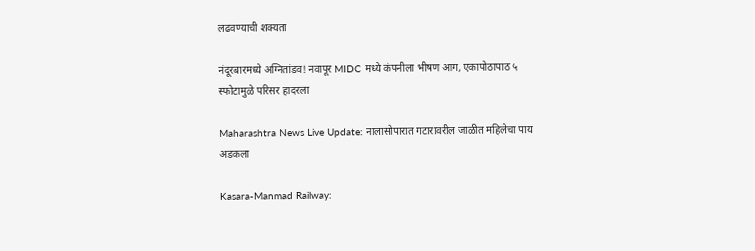लढवण्याची शक्यता

नंदूरबारमध्ये अग्नितांडव! नवापूर MIDC मध्ये कंपनीला भीषण आग, एकापोठापाठ ५ स्फोटामुळे परिसर हादरला

Maharashtra News Live Update: नालासोपारात गटारावरील जाळीत महिलेचा पाय अडकला

Kasara-Manmad Railway: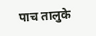पाच तालुके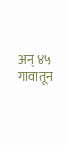अन् ४५ गावातून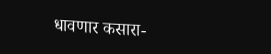धावणार कसारा-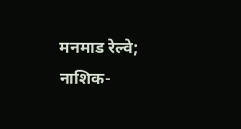मनमाड रेल्वे; नाशिक-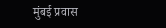मुंबई प्रवास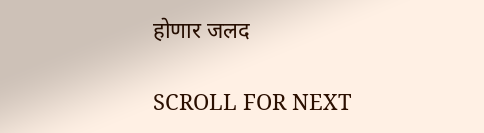होणार जलद

SCROLL FOR NEXT